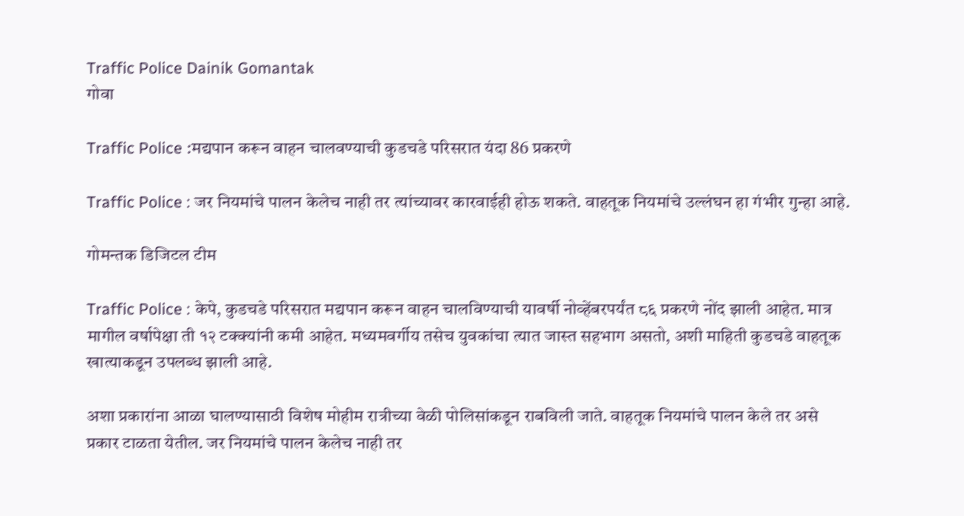Traffic Police Dainik Gomantak
गोवा

Traffic Police :मद्यपान करून वाहन चालवण्‍याची कुडचडे परिसरात यंदा 86 प्रकरणे

Traffic Police : जर नियमांचे पालन केलेच नाही तर त्‍यांच्‍यावर कारवाईही होऊ शकते. वाहतूक नियमांचे उल्‍लंघन हा गंभीर गुन्‍हा आहे.

गोमन्तक डिजिटल टीम

Traffic Police : केपे, कुडचडे परिसरात मद्यपान करून वाहन चालविण्‍याची यावर्षी नोव्‍हेंबरपर्यंत ८६ प्रकरणे नोंद झाली आहेत. मात्र मागील वर्षापेक्षा ती १२ टक्‍क्‍यांनी कमी आहेत. मध्‍यमवर्गीय तसेच युवकांचा त्‍यात जास्‍त सहभाग असतो, अशी माहिती कुडचडे वाहतूक खात्‍याकडून उपलब्‍ध झाली आहे.

अशा प्रकारांना आळा घालण्‍यासाठी विशेष मोहीम रात्रीच्‍या वेळी पोलिसांकडून राबविली जाते. वाहतूक नियमांचे पालन केले तर असे प्रकार टाळता येतील. जर नियमांचे पालन केलेच नाही तर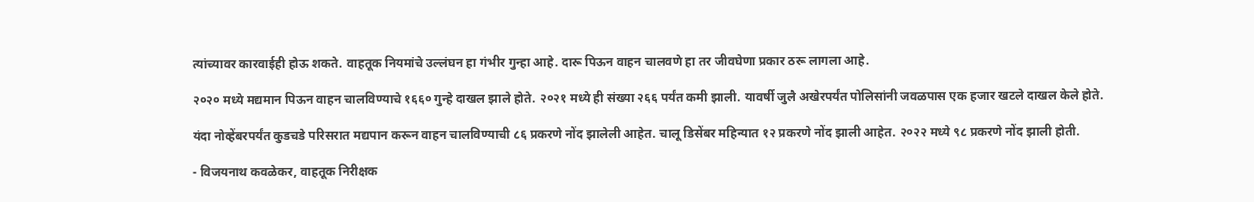त्‍यांच्‍यावर कारवाईही होऊ शकते. वाहतूक नियमांचे उल्‍लंघन हा गंभीर गुन्‍हा आहे. दारू पिऊन वाहन चालवणे हा तर जीवघेणा प्रकार ठरू लागला आहे.

२०२० मध्‍ये मद्यमान पिऊन वाहन चालविण्‍याचे १६६० गुन्‍हे दाखल झाले होते. २०२१ मध्‍ये ही संख्‍या २६६ पर्यंत कमी झाली. यावर्षी जुलै अखेरपर्यंत पोलिसांनी जवळपास एक हजार खटले दाखल केले होते.

यंदा नोव्‍हेंबरपर्यंत कुडचडे परिसरात मद्यपान करून वाहन चालविण्‍याची ८६ प्रकरणे नोंद झालेली आहेत. चालू डिसेंबर महिन्‍यात १२ प्रकरणे नोंद झाली आहेत. २०२२ मध्‍ये ९८ प्रकरणे नोंद झाली होती.

- विजयनाथ कवळेकर, वाहतूक निरीक्षक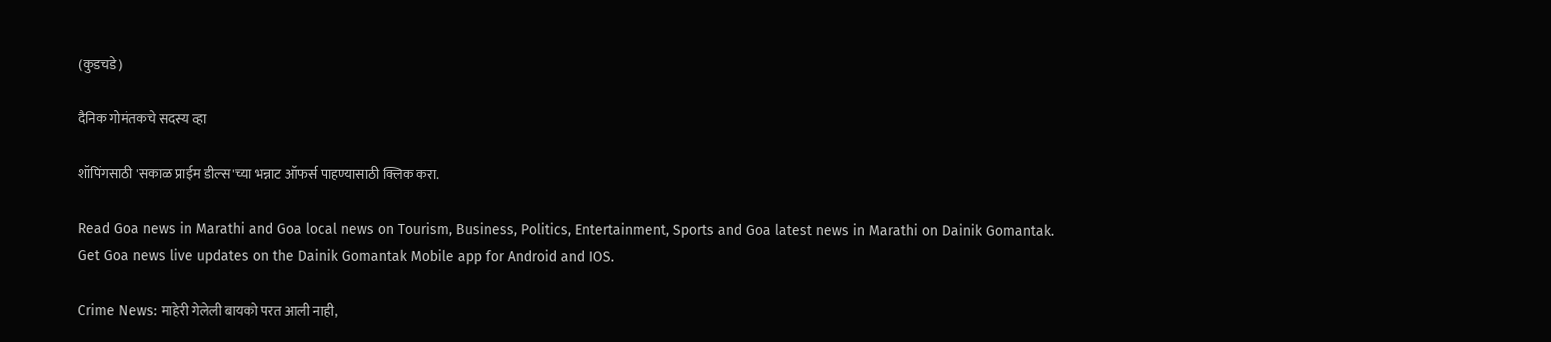(कुडचडे)

दैनिक गोमंतकचे सदस्य व्हा

शॉपिंगसाठी 'सकाळ प्राईम डील्स'च्या भन्नाट ऑफर्स पाहण्यासाठी क्लिक करा.

Read Goa news in Marathi and Goa local news on Tourism, Business, Politics, Entertainment, Sports and Goa latest news in Marathi on Dainik Gomantak. Get Goa news live updates on the Dainik Gomantak Mobile app for Android and IOS.

Crime News: माहेरी गेलेली बायको परत आली नाही,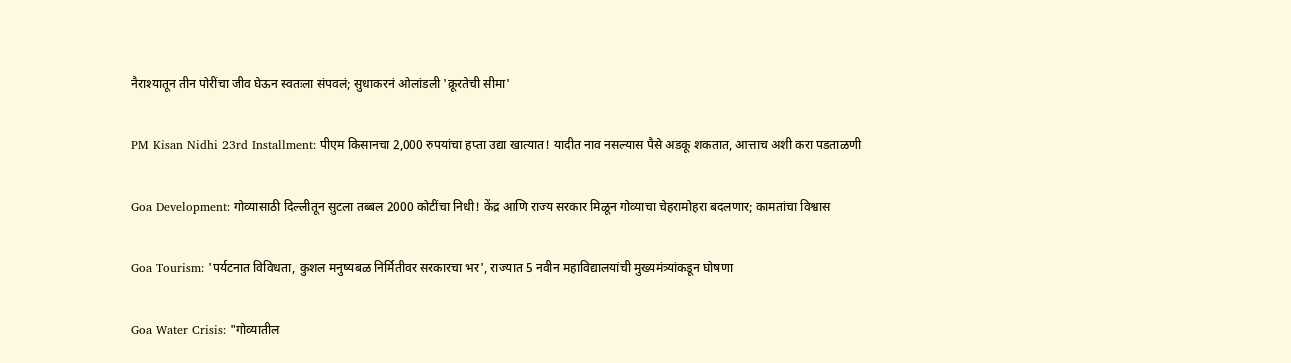नैराश्यातून तीन पोरींचा जीव घेऊन स्वतःला संपवलं; सुधाकरनं ओलांडली 'क्रूरतेची सीमा'

PM Kisan Nidhi 23rd Installment: पीएम किसानचा 2,000 रुपयांचा हप्ता उद्या खात्यात! यादीत नाव नसल्यास पैसे अडकू शकतात, आत्ताच अशी करा पडताळणी

Goa Development: गोव्यासाठी दिल्लीतून सुटला तब्बल 2000 कोटींचा निधी! केंद्र आणि राज्य सरकार मिळून गोव्याचा चेहरामोहरा बदलणार; कामतांचा विश्वास

Goa Tourism: 'पर्यटनात विविधता, कुशल मनुष्यबळ निर्मितीवर सरकारचा भर', राज्यात 5 नवीन महाविद्यालयांची मुख्यमंत्र्यांकडून घोषणा

Goa Water Crisis: "गोव्यातील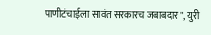पाणीटंचाईला सावंत सरकारच जबाबदार", युरी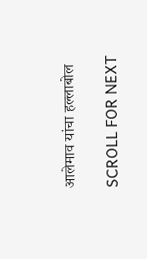आलेमाव यांचा हल्लाबोल

SCROLL FOR NEXT